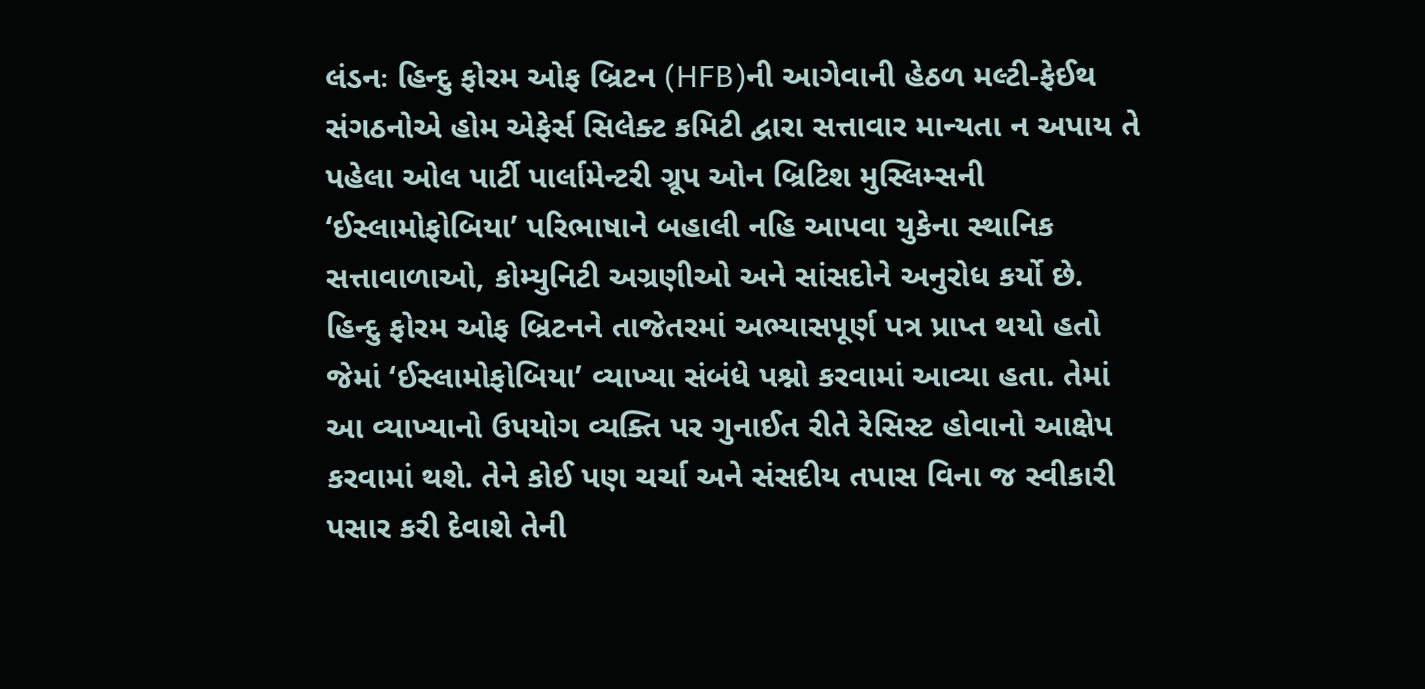લંડનઃ હિન્દુ ફોરમ ઓફ બ્રિટન (HFB)ની આગેવાની હેઠળ મલ્ટી-ફેઈથ સંગઠનોએ હોમ એફેર્સ સિલેક્ટ કમિટી દ્વારા સત્તાવાર માન્યતા ન અપાય તે પહેલા ઓલ પાર્ટી પાર્લામેન્ટરી ગ્રૂપ ઓન બ્રિટિશ મુસ્લિમ્સની ‘ઈસ્લામોફોબિયા’ પરિભાષાને બહાલી નહિ આપવા યુકેના સ્થાનિક સત્તાવાળાઓ, કોમ્યુનિટી અગ્રણીઓ અને સાંસદોને અનુરોધ કર્યો છે.
હિન્દુ ફોરમ ઓફ બ્રિટનને તાજેતરમાં અભ્યાસપૂર્ણ પત્ર પ્રાપ્ત થયો હતો જેમાં ‘ઈસ્લામોફોબિયા’ વ્યાખ્યા સંબંધે પશ્નો કરવામાં આવ્યા હતા. તેમાં આ વ્યાખ્યાનો ઉપયોગ વ્યક્તિ પર ગુનાઈત રીતે રેસિસ્ટ હોવાનો આક્ષેપ કરવામાં થશે. તેને કોઈ પણ ચર્ચા અને સંસદીય તપાસ વિના જ સ્વીકારી પસાર કરી દેવાશે તેની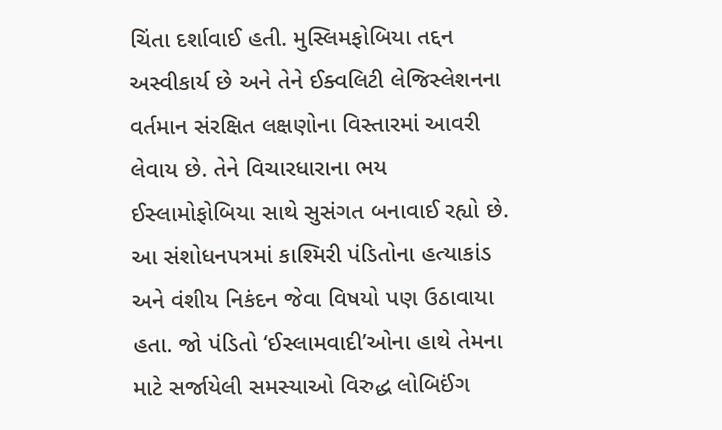ચિંતા દર્શાવાઈ હતી. મુસ્લિમફોબિયા તદ્દન અસ્વીકાર્ય છે અને તેને ઈક્વલિટી લેજિસ્લેશનના વર્તમાન સંરક્ષિત લક્ષણોના વિસ્તારમાં આવરી લેવાય છે. તેને વિચારધારાના ભય ઈસ્લામોફોબિયા સાથે સુસંગત બનાવાઈ રહ્યો છે. આ સંશોધનપત્રમાં કાશ્મિરી પંડિતોના હત્યાકાંડ અને વંશીય નિકંદન જેવા વિષયો પણ ઉઠાવાયા હતા. જો પંડિતો ‘ઈસ્લામવાદી’ઓના હાથે તેમના માટે સર્જાયેલી સમસ્યાઓ વિરુદ્ધ લોબિઈંગ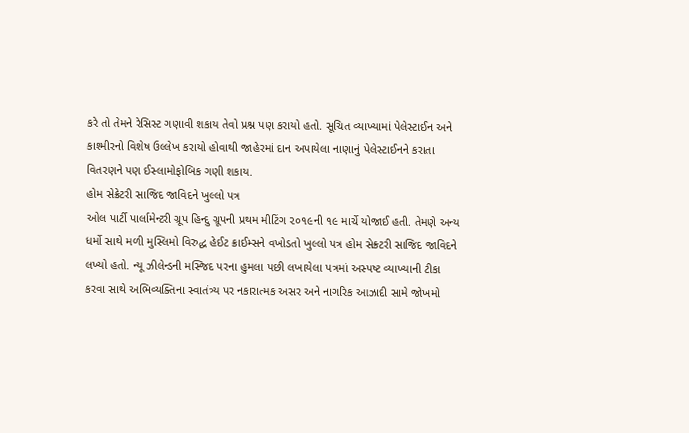કરે તો તેમને રેસિસ્ટ ગણાવી શકાય તેવો પ્રશ્ન પણ કરાયો હતો. સૂચિત વ્યાખ્યામાં પેલેસ્ટાઈન અને કાશ્મીરનો વિશેષ ઉલ્લેખ કરાયો હોવાથી જાહેરમાં દાન અપાયેલા નાણાનું પેલેસ્ટાઈનને કરાતા વિતરણને પણ ઈસ્લામોફોબિક ગણી શકાય.
હોમ સેક્રેટરી સાજિદ જાવિદને ખુલ્લો પત્ર
ઓલ પાર્ટી પાર્લામેન્ટરી ગ્રૂપ હિન્દુ ગ્રૂપની પ્રથમ મીટિંગ ૨૦૧૯ની ૧૯ માર્ચે યોજાઈ હતી. તેમણે અન્ય ધર્મો સાથે મળી મુસ્લિમો વિરુદ્ધ હેઈટ ક્રાઈમ્સને વખોડતો ખુલ્લો પત્ર હોમ સેક્ર્ટરી સાજિદ જાવિદને લખ્યો હતો. ન્યૂ ઝીલેન્ડની મસ્જિદ પરના હુમલા પછી લખાયેલા પત્રમાં અસ્પષ્ટ વ્યાખ્યાની ટીકા કરવા સાથે અભિવ્યક્તિના સ્વાતંત્ર્ય પર નકારાત્મક અસર અને નાગરિક આઝાદી સામે જોખમો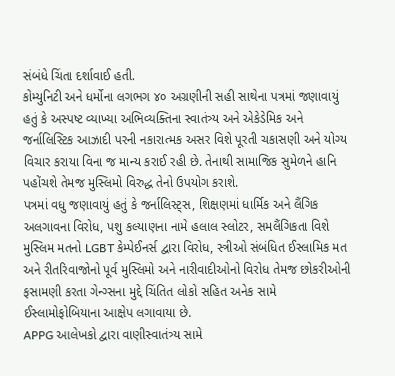સંબંધે ચિંતા દર્શાવાઈ હતી.
કોમ્યુનિટી અને ધર્મોના લગભગ ૪૦ અગ્રણીની સહી સાથેના પત્રમાં જણાવાયું હતું કે અસ્પષ્ટ વ્યાખ્યા અભિવ્યક્તિના સ્વાતંત્ર્ય અને એકેડેમિક અને જર્નાલિસ્ટિક આઝાદી પરની નકારાત્મક અસર વિશે પૂરતી ચકાસણી અને યોગ્ય વિચાર કરાયા વિના જ માન્ય કરાઈ રહી છે. તેનાથી સામાજિક સુમેળને હાનિ પહોંચશે તેમજ મુસ્લિમો વિરુદ્ધ તેનો ઉપયોગ કરાશે.
પત્રમાં વધુ જણાવાયું હતું કે જર્નાલિસ્ટ્સ, શિક્ષણમાં ધાર્મિક અને લૈંગિક અલગાવના વિરોધ, પશુ કલ્યાણના નામે હલાલ સ્લોટર, સમલૈંગિકતા વિશે મુસ્લિમ મતનો LGBT કેમ્પેઈનર્સ દ્વારા વિરોધ, સ્ત્રીઓ સંબંધિત ઈસ્લામિક મત અને રીતરિવાજોનો પૂર્વ મુસ્લિમો અને નારીવાદીઓનો વિરોધ તેમજ છોકરીઓની ફસામણી કરતા ગેન્ગ્સના મુદ્દે ચિંતિત લોકો સહિત અનેક સામે ઈસ્લામોફોબિયાના આક્ષેપ લગાવાયા છે.
APPG આલેખકો દ્વારા વાણીસ્વાતંત્ર્ય સામે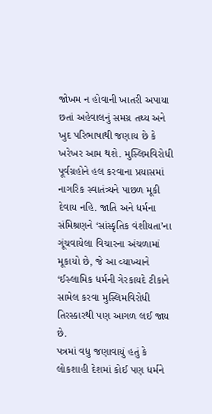જોખમ ન હોવાની ખાતરી અપાયા છતાં અહેવાલનું સમગ્ર તથ્ય અને ખુદ પરિભાષાથી જણાય છે કે ખરેખર આમ થશે. મુસ્લિમવિરોધી પૂર્વગ્રહોને હલ કરવાના પ્રયાસમાં નાગરિક સ્વાતંત્ર્યને પાછળ મૂકી દેવાય નહિ. જાતિ અને ધર્મના સંમિશ્રણને ‘સાંસ્કૃતિક વંશીયતા’ના ગૂંચવાયેલા વિચારના અંચળામાં મૂકાયો છે, જે આ વ્યાખ્યાને ‘ઈસ્લામિક ધર્મની ગેરકાયદે ટીકાને સામેલ કરવા મુસ્લિમવિરોધી તિરસ્કારથી પણ આગળ લઈ જાય છે.
પત્રમાં વધુ જણાવાયું હતું કે લોકશાહી દેશમાં કોઈ પણ ધર્મને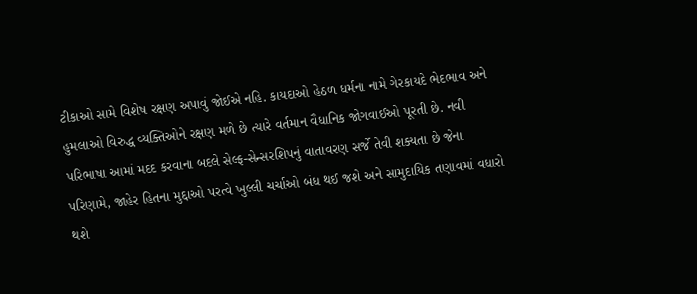ટીકાઓ સામે વિશેષ રક્ષણ અપાવું જોઈએ નહિ. કાયદાઓ હેઠળ ધર્મના નામે ગેરકાયદે ભેદભાવ અને હુમલાઓ વિરુદ્ધ વ્યક્તિઓને રક્ષણ મળે છે ત્યારે વર્તમાન વૈધાનિક જોગવાઈઓ પૂરતી છે. નવી પરિભાષા આમાં મદદ કરવાના બદલે સેલ્ફ-સેન્સરશિપનું વાતાવરણ સર્જે તેવી શક્યતા છે જેના પરિણામે, જાહેર હિતના મુદ્દાઓ પરત્વે ખુલ્લી ચર્ચાઓ બંધ થઈ જશે અને સામુદાયિક તણાવમાં વધારો થશે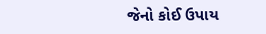જેનો કોઈ ઉપાય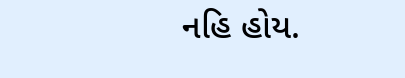નહિ હોય.